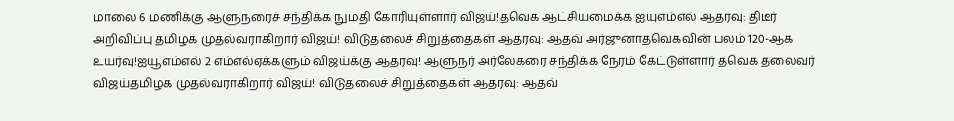மாலை 6 மணிக்கு ஆளுநரைச் சந்திக்க நுமதி கோரியுள்ளார் விஜய்!தவெக ஆட்சியமைக்க ஐயுஎம்எல் ஆதரவு: திடீர் அறிவிப்பு தமிழக முதல்வராகிறார் விஜய்! விடுதலைச் சிறுத்தைகள் ஆதரவு: ஆதவ் அர்ஜுனாதவெகவின் பலம் 120-ஆக உயர்வு!ஐயூஎம்எல் 2 எம்எல்ஏக்களும் விஜய்க்கு ஆதரவு! ஆளுநர் அர்லேகரை சந்திக்க நேரம் கேட்டுள்ளார் தவெக தலைவர் விஜய்தமிழக முதல்வராகிறார் விஜய்! விடுதலைச் சிறுத்தைகள் ஆதரவு: ஆதவ்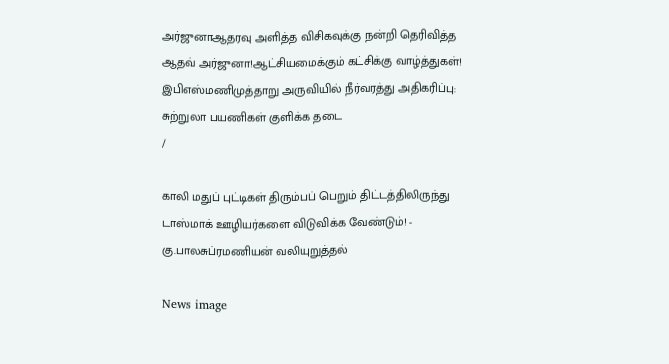அர்ஜுனாஆதரவு அளித்த விசிகவுக்கு நன்றி தெரிவித்த ஆதவ் அர்ஜுனா!ஆட்சியமைக்கும் கட்சிக்கு வாழ்த்துகள்! இபிஎஸ்மணிமுத்தாறு அருவியில் நீர்வரத்து அதிகரிப்பு: சுற்றுலா பயணிகள் குளிக்க தடை
/

காலி மதுப் புட்டிகள் திரும்பப் பெறும் திட்டத்திலிருந்து டாஸ்மாக் ஊழியர்களை விடுவிக்க வேண்டும்! - கு.பாலசுப்ரமணியன் வலியுறுத்தல்

News image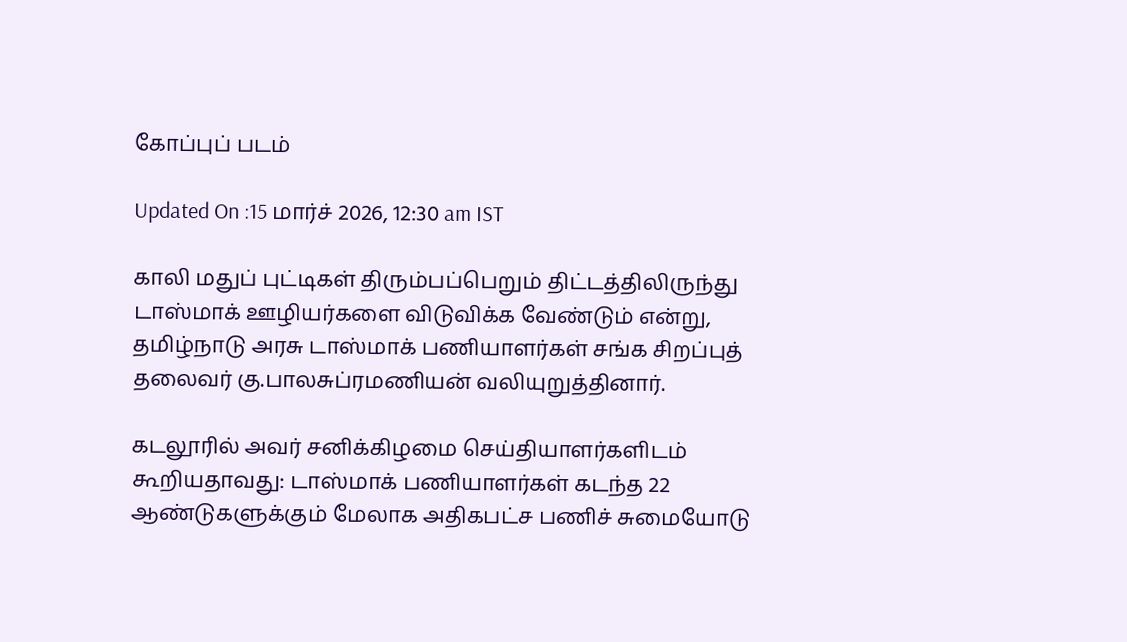கோப்புப் படம்

Updated On :15 மார்ச் 2026, 12:30 am IST

காலி மதுப் புட்டிகள் திரும்பப்பெறும் திட்டத்திலிருந்து டாஸ்மாக் ஊழியர்களை விடுவிக்க வேண்டும் என்று, தமிழ்நாடு அரசு டாஸ்மாக் பணியாளர்கள் சங்க சிறப்புத் தலைவர் கு.பாலசுப்ரமணியன் வலியுறுத்தினார்.

கடலூரில் அவர் சனிக்கிழமை செய்தியாளர்களிடம் கூறியதாவது: டாஸ்மாக் பணியாளர்கள் கடந்த 22 ஆண்டுகளுக்கும் மேலாக அதிகபட்ச பணிச் சுமையோடு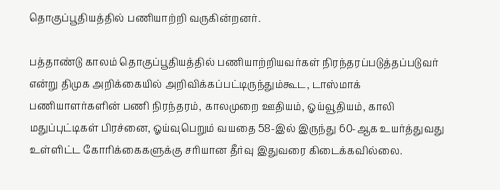தொகுப்பூதியத்தில் பணியாற்றி வருகின்றனர்.

பத்தாண்டு காலம் தொகுப்பூதியத்தில் பணியாற்றியவர்கள் நிரந்தரப்படுத்தப்படுவர் என்று திமுக அறிக்கையில் அறிவிக்கப்பட்டிருந்தும்கூட, டாஸ்மாக் பணியாளர்களின் பணி நிரந்தரம், காலமுறை ஊதியம், ஓய்வூதியம், காலி மதுப்புட்டிகள் பிரச்னை, ஓய்வுபெறும் வயதை 58-இல் இருந்து 60-ஆக உயர்த்துவது உள்ளிட்ட கோரிக்கைகளுக்கு சரியான தீர்வு இதுவரை கிடைக்கவில்லை.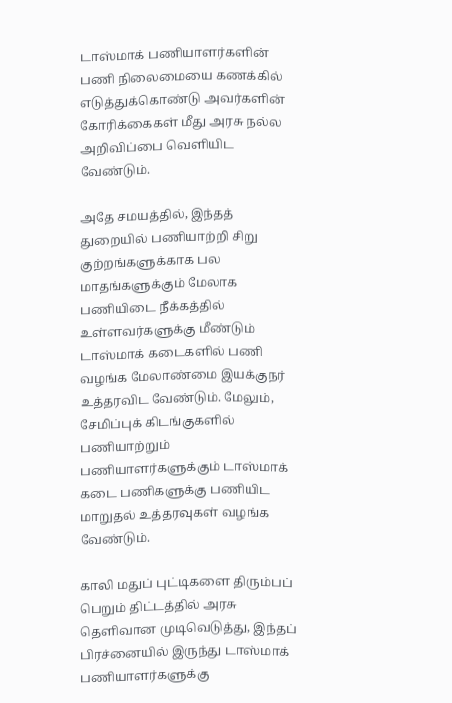டாஸ்மாக் பணியாளர்களின் பணி நிலைமையை கணக்கில் எடுத்துக்கொண்டு அவர்களின் கோரிக்கைகள் மீது அரசு நல்ல அறிவிப்பை வெளியிட வேண்டும்.

அதே சமயத்தில், இந்தத் துறையில் பணியாற்றி சிறு குற்றங்களுக்காக பல மாதங்களுக்கும் மேலாக பணியிடை நீக்கத்தில் உள்ளவர்களுக்கு மீண்டும் டாஸ்மாக் கடைகளில் பணி வழங்க மேலாண்மை இயக்குநர் உத்தரவிட வேண்டும். மேலும், சேமிப்புக் கிடங்குகளில் பணியாற்றும் பணியாளர்களுக்கும் டாஸ்மாக் கடை பணிகளுக்கு பணியிட மாறுதல் உத்தரவுகள் வழங்க வேண்டும்.

காலி மதுப் புட்டிகளை திரும்பப் பெறும் திட்டத்தில் அரசு தெளிவான முடிவெடுத்து, இந்தப் பிரச்னையில் இருந்து டாஸ்மாக் பணியாளர்களுக்கு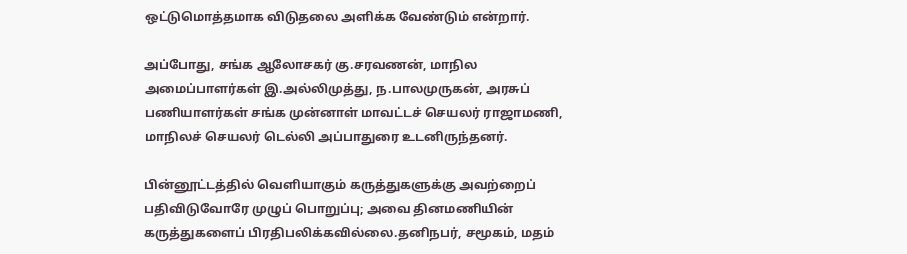ஒட்டுமொத்தமாக விடுதலை அளிக்க வேண்டும் என்றார்.

அப்போது, சங்க ஆலோசகர் கு.சரவணன், மாநில அமைப்பாளர்கள் இ.அல்லிமுத்து, ந.பாலமுருகன், அரசுப் பணியாளர்கள் சங்க முன்னாள் மாவட்டச் செயலர் ராஜாமணி, மாநிலச் செயலர் டெல்லி அப்பாதுரை உடனிருந்தனர்.

பின்னூட்டத்தில் வெளியாகும் கருத்துகளுக்கு அவற்றைப் பதிவிடுவோரே முழுப் பொறுப்பு; அவை தினமணியின் கருத்துகளைப் பிரதிபலிக்கவில்லை.தனிநபர், சமூகம், மதம்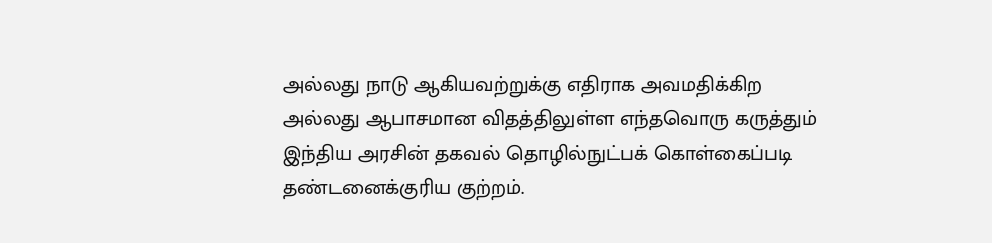அல்லது நாடு ஆகியவற்றுக்கு எதிராக அவமதிக்கிற அல்லது ஆபாசமான விதத்திலுள்ள எந்தவொரு கருத்தும் இந்திய அரசின் தகவல் தொழில்நுட்பக் கொள்கைப்படி தண்டனைக்குரிய குற்றம்.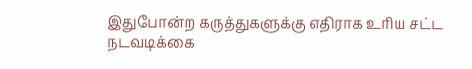இதுபோன்ற கருத்துகளுக்கு எதிராக உரிய சட்ட நடவடிக்கை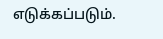எடுக்கப்படும்.